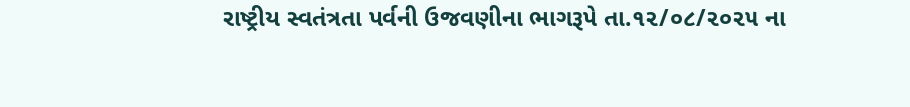રાષ્ટ્રીય સ્વતંત્રતા પર્વની ઉજવણીના ભાગરૂપે તા.૧૨/૦૮/૨૦૨૫ ના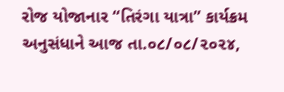રોજ યોજાનાર “તિરંગા યાત્રા” કાર્યક્રમ અનુસંધાને આજ તા.૦૮/૦૮/૨૦૨૪,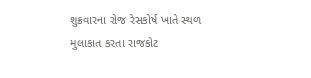શુક્રવારના રોજ રેસકોર્ષ ખાતે સ્થળ મુલાકાત કરતા રાજકોટ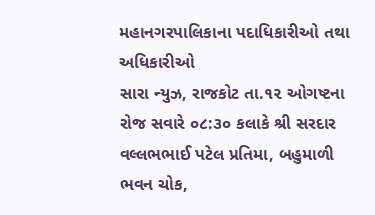મહાનગરપાલિકાના પદાધિકારીઓ તથા અધિકારીઓ
સારા ન્યુઝ, રાજકોટ તા.૧૨ ઓગષ્ટના રોજ સવારે ૦૮:૩૦ કલાકે શ્રી સરદાર વલ્લભભાઈ પટેલ પ્રતિમા, બહુમાળી ભવન ચોક,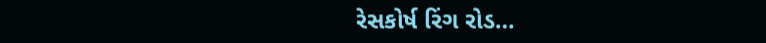રેસકોર્ષ રિંગ રોડ…